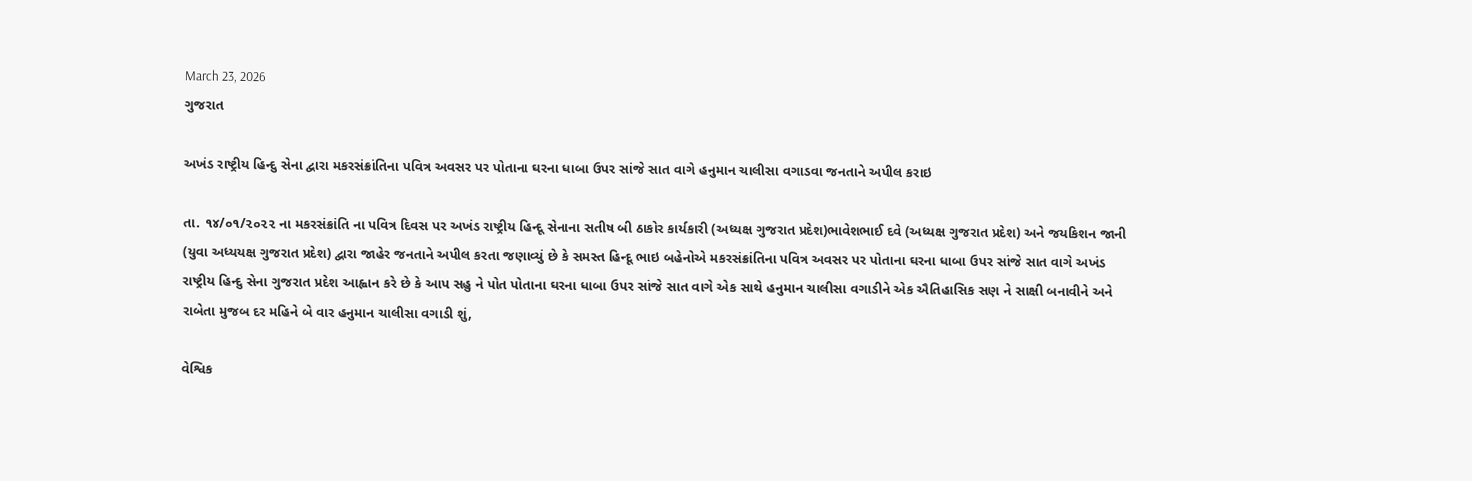March 23, 2026
ગુજરાત

અખંડ રાષ્ટ્રીય હિન્દુ સેના દ્વારા મકરસંક્રાંતિના પવિત્ર અવસર પર પોતાના ઘરના ધાબા ઉપર સાંજે સાત વાગે હનુમાન ચાલીસા વગાડવા જનતાને અપીલ કરાઇ

તા. ૧૪/૦૧/૨૦૨૨ ના મકરસંક્રાંતિ ના પવિત્ર દિવસ પર અખંડ રાષ્ટ્રીય હિન્દૂ સેનાના સતીષ બી ઠાકોર કાર્યકારી (અધ્યક્ષ ગુજરાત પ્રદેશ)ભાવેશભાઈ દવે (અધ્યક્ષ ગુજરાત પ્રદેશ) અને જયકિશન જાની (યુવા અધ્યયક્ષ ગુજરાત પ્રદેશ) દ્વારા જાહેર જનતાને અપીલ કરતા જણાવ્યું છે કે સમસ્ત હિન્દૂ ભાઇ બહેનોએ મકરસંક્રાંતિના પવિત્ર અવસર પર પોતાના ઘરના ધાબા ઉપર સાંજે સાત વાગે અખંડ રાષ્ટ્રીય હિન્દુ સેના ગુજરાત પ્રદેશ આહ્વાન કરે છે કે આપ સહુ ને પોત પોતાના ઘરના ધાબા ઉપર સાંજે સાત વાગે એક સાથે હનુમાન ચાલીસા વગાડીને એક ઐતિહાસિક સણ ને સાક્ષી બનાવીને અને  રાબેતા મુજબ દર મહિને બે વાર હનુમાન ચાલીસા વગાડી શું,

વેશ્વિક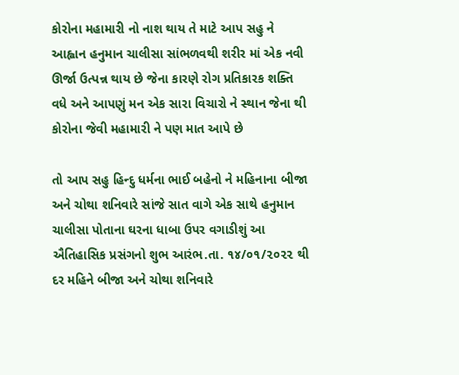કોરોના મહામારી નો નાશ થાય તે માટે આપ સહુ ને આહ્વાન હનુમાન ચાલીસા સાંભળવથી શરીર માં એક નવી ઊર્જા ઉત્પન્ન થાય છે જેના કારણે રોગ પ્રતિકારક શક્તિ વધે અને આપણું મન એક સારા વિચારો ને સ્થાન જેના થી કોરોના જેવી મહામારી ને પણ માત આપે છે

તો આપ સહુ હિન્દુ ધર્મના ભાઈ બહેનો ને મહિનાના બીજા અને ચોથા શનિવારે સાંજે સાત વાગે એક સાથે હનુમાન ચાલીસા પોતાના ઘરના ધાબા ઉપર વગાડીશું આ ઐતિહાસિક પ્રસંગનો શુભ આરંભ.તા. ૧૪/૦૧/૨૦૨૨ થી દર મહિને બીજા અને ચોથા શનિવારે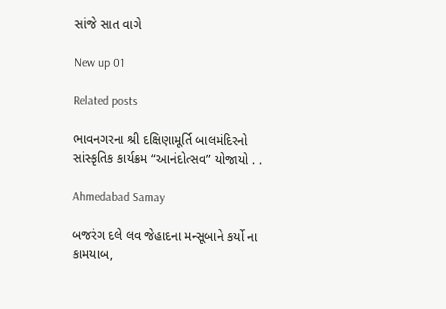સાંજે સાત વાગે

New up 01

Related posts

ભાવનગરના શ્રી દક્ષિણામૂર્તિ બાલમંદિરનો સાંસ્કૃતિક કાર્યક્રમ “આનંદોત્સવ” યોજાયો . .

Ahmedabad Samay

બજરંગ દલે લવ જેહાદના મન્સૂબાને કર્યો ના કામયાબ,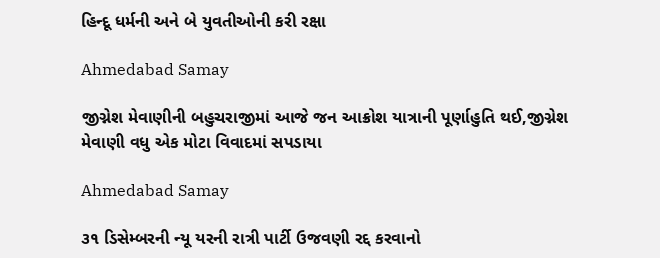હિન્દૂ ધર્મની અને બે યુવતીઓની કરી રક્ષા

Ahmedabad Samay

જીગ્નેશ મેવાણીની બહુચરાજીમાં આજે જન આક્રોશ યાત્રાની પૂર્ણાહુતિ થઈ,જીગ્નેશ મેવાણી વધુ એક મોટા વિવાદમાં સપડાયા

Ahmedabad Samay

૩૧ ડિસેમ્બરની ન્યૂ યરની રાત્રી પાર્ટી ઉજવણી રદ્દ કરવાનો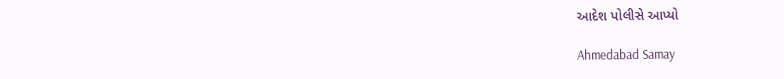આદેશ પોલીસે આપ્યો

Ahmedabad Samay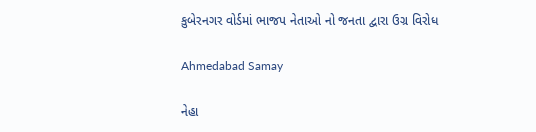કુબેરનગર વોર્ડમાં ભાજપ નેતાઓ નો જનતા દ્વારા ઉગ્ર વિરોધ

Ahmedabad Samay

નેહા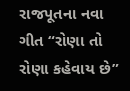રાજપૂતના નવા ગીત “રોણા તો રોણા કહેવાય છે”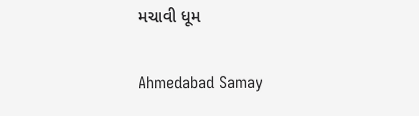મચાવી ધૂમ

Ahmedabad Samay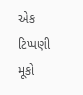એક ટિપ્પણી મૂકો